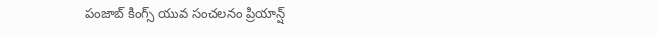పంజాబ్ కింగ్స్ యువ సంచలనం ప్రియాన్ష్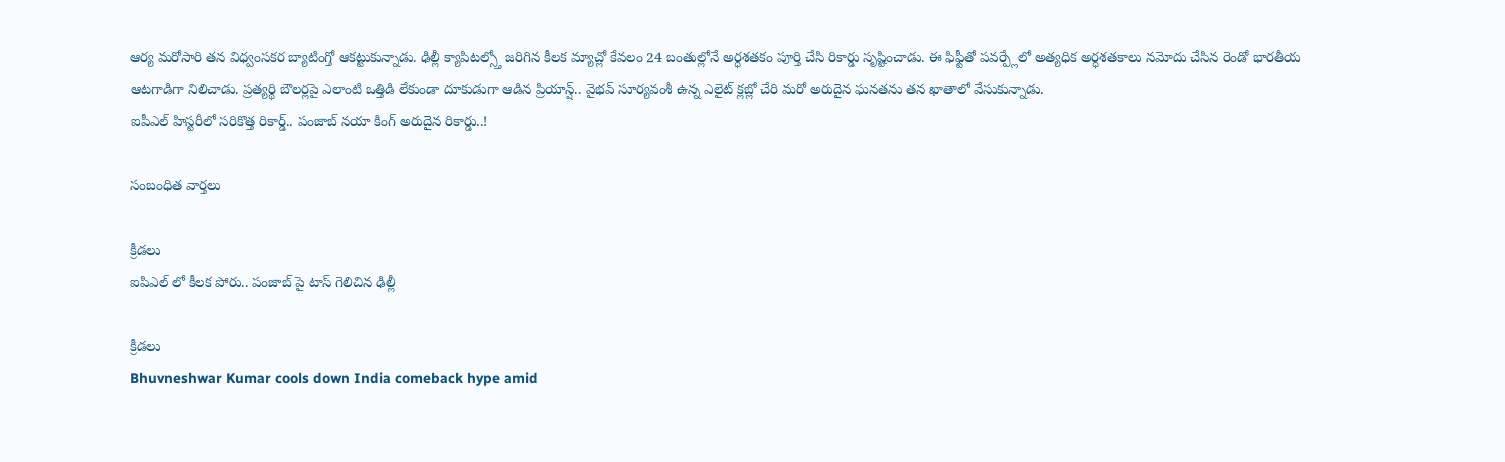ఆర్య మరోసారి తన విధ్వంసకర బ్యాటింగ్తో ఆకట్టుకున్నాడు. ఢిల్లీ క్యాపిటల్స్తో జరిగిన కీలక మ్యాచ్లో కేవలం 24 బంతుల్లోనే అర్ధశతకం పూర్తి చేసి రికార్డు సృష్టించాడు. ఈ ఫిఫ్టీతో పవర్ప్లేలో అత్యధిక అర్ధశతకాలు నమోదు చేసిన రెండో భారతీయ ఆటగాడిగా నిలిచాడు. ప్రత్యర్థి బౌలర్లపై ఎలాంటి ఒత్తిడి లేకుండా దూకుడుగా ఆడిన ప్రియాన్ష్.. వైభవ్ సూర్యవంశీ ఉన్న ఎలైట్ క్లబ్లో చేరి మరో అరుదైన ఘనతను తన ఖాతాలో వేసుకున్నాడు.
ఐపీఎల్ హిస్టరీలో సరికొత్త రికార్డ్.. పంజాబ్ నయా కింగ్ అరుదైన రికార్డు..!

సంబంధిత వార్తలు

క్రీడలు
ఐపిఎల్ లో కీలక పోరు.. పంజాబ్ పై టాస్ గెలిచిన ఢిల్లీ

క్రీడలు
Bhuvneshwar Kumar cools down India comeback hype amid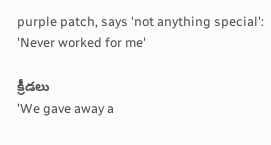purple patch, says 'not anything special': 'Never worked for me'

క్రీడలు
'We gave away a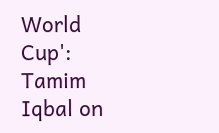World Cup': Tamim Iqbal on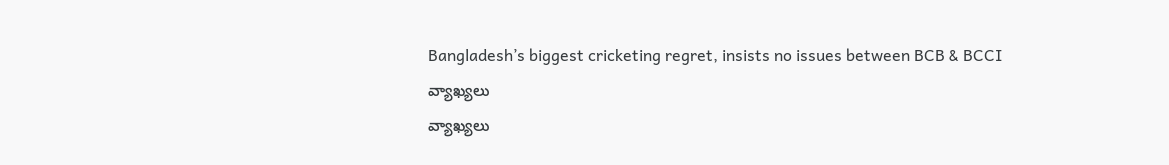Bangladesh’s biggest cricketing regret, insists no issues between BCB & BCCI
వ్యాఖ్యలు
వ్యాఖ్యలు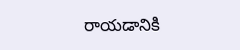రాయడానికి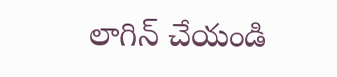లాగిన్ చేయండి